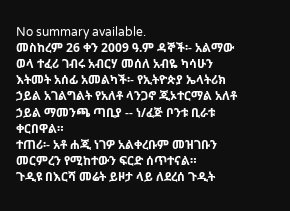No summary available.
መስከረም 26 ቀን 2009 ዓ.ም ዳኞች፡- አልማው ወላ ተፈሪ ገብሩ አብርሃ መሰለ አብዬ ካሳሁን እትመት አሰፊ አመልካች፡- የኢትዮጵያ ኤላትሪክ ኃይል አገልግልት የአለቶ ላንጋኖ ጂኦተርማል አለቶ ኃይል ማመንጫ ጣቢያ -- ነ/ፈጅ ቦንቱ ቢራቱ ቀርበዋል።
ተጠሪ፡- አቶ ሐጂ ነገዎ አልቀረቡም መዝገቡን መርምረን የሚከተውን ፍርድ ሰጥተናል።
ጉዲዩ በእርሻ መሬት ይዞታ ላይ ለደረሰ ጉዲት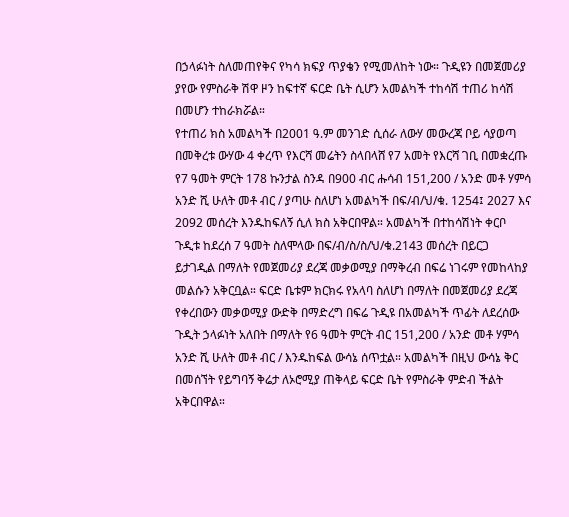በኃላፉነት ስለመጠየቅና የካሳ ክፍያ ጥያቄን የሚመለከት ነው። ጉዲዩን በመጀመሪያ ያየው የምስራቅ ሽዋ ዞን ከፍተኛ ፍርድ ቤት ሲሆን አመልካች ተከሳሽ ተጠሪ ከሳሽ በመሆን ተከራክሯል።
የተጠሪ ክስ አመልካች በ2001 ዓ.ም መንገድ ሲሰራ ለውሃ መውረጃ ቦይ ሳያወጣ በመቅረቱ ውሃው 4 ቀረጥ የእርሻ መሬትን ስላበላሸ የ7 አመት የእርሻ ገቢ በመቋረጡ የ7 ዓመት ምርት 178 ኩንታል ስንዳ በ900 ብር ሑሳብ 151,200 / አንድ መቶ ሃምሳ አንድ ሺ ሁለት መቶ ብር / ያጣሁ ስለሆነ አመልካች በፍ/ብ/ህ/ቁ. 1254፤ 2027 እና 2092 መሰረት እንዱከፍለኝ ሲለ ክስ አቅርበዋል። አመልካች በተከሳሽነት ቀርቦ ጉዲቱ ከደረሰ 7 ዓመት ስለሞላው በፍ/ብ/ስ/ስ/ህ/ቁ.2143 መሰረት በይርጋ ይታገዲል በማለት የመጀመሪያ ደረጃ መቃወሚያ በማቅረብ በፍሬ ነገሩም የመከላከያ መልሱን አቅርቧል። ፍርድ ቤቱም ክርክሩ የአላባ ስለሆነ በማለት በመጀመሪያ ደረጃ የቀረበውን መቃወሚያ ውድቅ በማድረግ በፍሬ ጉዲዩ በአመልካች ጥፊት ለደረሰው ጉዲት ኃላፉነት አለበት በማለት የ6 ዓመት ምርት ብር 151,200 / አንድ መቶ ሃምሳ አንድ ሺ ሁለት መቶ ብር / እንዱከፍል ውሳኔ ሰጥቷል። አመልካች በዚህ ውሳኔ ቅር በመሰኘት የይግባኝ ቅሬታ ለኦሮሚያ ጠቅላይ ፍርድ ቤት የምስራቅ ምድብ ችልት አቅርበዋል።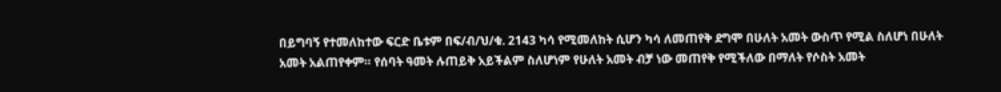በይግባኝ የተመለከተው ፍርድ ቤቱም በፍ/ብ/ህ/ቁ. 2143 ካሳ የሚመለከት ሲሆን ካሳ ለመጠየቅ ደግሞ በሁለት አመት ውስጥ የሚል ስለሆነ በሁለት አመት አልጠየቀም። የሰባት ዓመት ሉጠይቅ አይችልም ስለሆነም የሁለት አመት ብቻ ነው መጠየቅ የሚችለው በማለት የሶስት አመት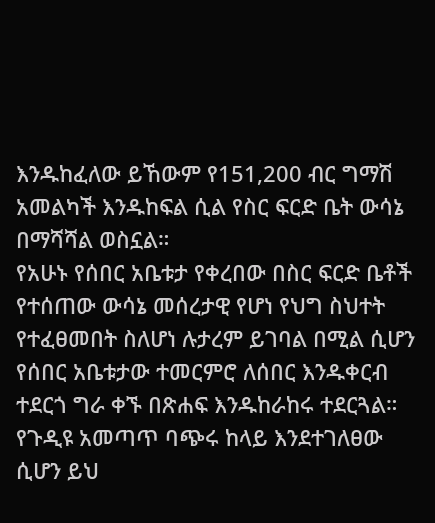እንዱከፈለው ይኸውም የ151,200 ብር ግማሽ አመልካች እንዱከፍል ሲል የስር ፍርድ ቤት ውሳኔ በማሻሻል ወስኗል።
የአሁኑ የሰበር አቤቱታ የቀረበው በስር ፍርድ ቤቶች የተሰጠው ውሳኔ መሰረታዊ የሆነ የህግ ስህተት የተፈፀመበት ስለሆነ ሉታረም ይገባል በሚል ሲሆን የሰበር አቤቱታው ተመርምሮ ለሰበር እንዱቀርብ ተደርጎ ግራ ቀኙ በጽሐፍ እንዱከራከሩ ተደርጓል።
የጉዲዩ አመጣጥ ባጭሩ ከላይ እንደተገለፀው ሲሆን ይህ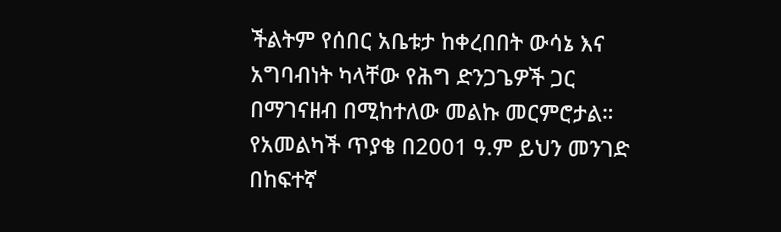ችልትም የሰበር አቤቱታ ከቀረበበት ውሳኔ እና አግባብነት ካላቸው የሕግ ድንጋጌዎች ጋር በማገናዘብ በሚከተለው መልኩ መርምሮታል።
የአመልካች ጥያቄ በ2001 ዓ.ም ይህን መንገድ በከፍተኛ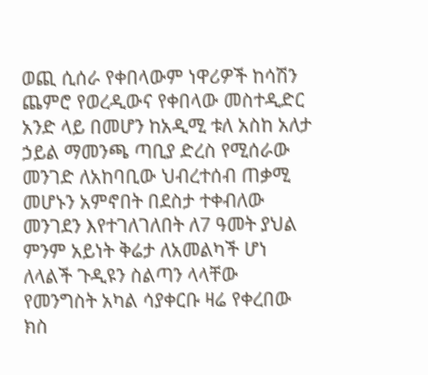ወጪ ሲሰራ የቀበላውም ነዋሪዎች ከሳሽን ጨምሮ የወረዲውና የቀበላው መስተዲድር አንድ ላይ በመሆን ከአዲሚ ቱለ አስከ አለታ ኃይል ማመንጫ ጣቢያ ድረስ የሚሰራው መንገድ ለአከባቢው ህብረተሰብ ጠቃሚ መሆኑን አምኖበት በደስታ ተቀብለው መንገደን እየተገለገለበት ለ7 ዓመት ያህል ምንም አይነት ቅሬታ ለአመልካች ሆነ ለላልች ጉዲዩን ስልጣን ላላቸው የመንግስት አካል ሳያቀርቡ ዛሬ የቀረበው ክስ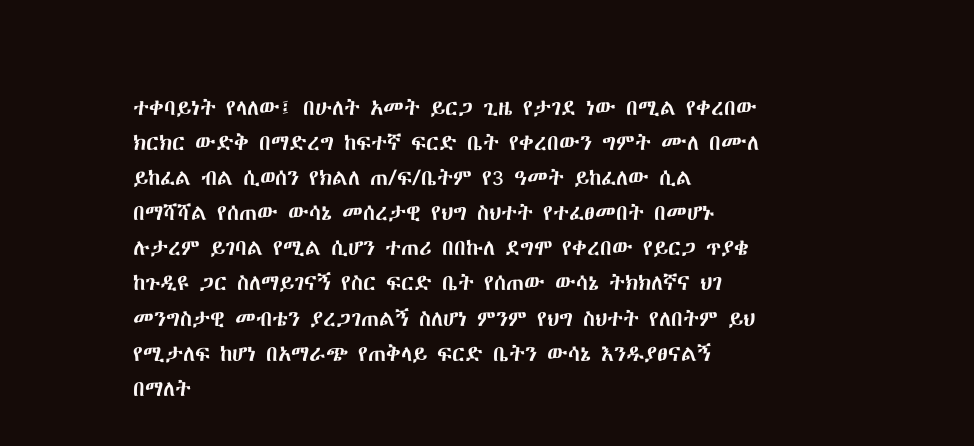ተቀባይነት የላለው፤ በሁለት አመት ይርጋ ጊዜ የታገደ ነው በሚል የቀረበው ክርክር ውድቅ በማድረግ ከፍተኛ ፍርድ ቤት የቀረበውን ግምት ሙለ በሙለ ይከፈል ብል ሲወሰን የክልለ ጠ/ፍ/ቤትም የ3 ዓመት ይከፈለው ሲል በማሻሻል የሰጠው ውሳኔ መሰረታዊ የህግ ስህተት የተፈፀመበት በመሆኑ ሉታረም ይገባል የሚል ሲሆን ተጠሪ በበኩለ ደግሞ የቀረበው የይርጋ ጥያቄ ከጉዲዩ ጋር ስለማይገናኝ የስር ፍርድ ቤት የሰጠው ውሳኔ ትክክለኛና ህገ መንግስታዊ መብቴን ያረጋገጠልኝ ስለሆነ ምንም የህግ ስህተት የለበትም ይህ የሚታለፍ ከሆነ በአማራጭ የጠቅላይ ፍርድ ቤትን ውሳኔ እንዱያፀናልኝ በማለት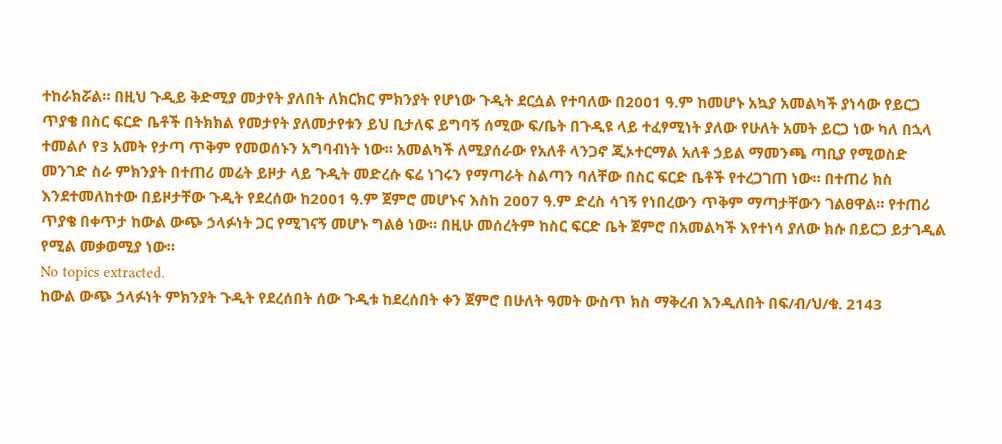ተከራክሯል። በዚህ ጉዲይ ቅድሚያ መታየት ያለበት ለክርክር ምክንያት የሆነው ጉዲት ደርሷል የተባለው በ2001 ዓ.ም ከመሆኑ አኳያ አመልካች ያነሳው የይርጋ ጥያቄ በስር ፍርድ ቤቶች በትክክል የመታየት ያለመታየቱን ይህ ቢታለፍ ይግባኝ ሰሚው ፍ/ቤት በጉዲዩ ላይ ተፈፃሚነት ያለው የሁለት አመት ይርጋ ነው ካለ በኋላ ተመልሶ የ3 አመት የታጣ ጥቅም የመወሰኑን አግባብነት ነው። አመልካች ለሚያሰራው የአለቶ ላንጋኖ ጂኦተርማል አለቶ ኃይል ማመንጫ ጣቢያ የሚወስድ መንገድ ስራ ምክንያት በተጠሪ መሬት ይዞታ ላይ ጉዲት መድረሱ ፍሬ ነገሩን የማጣራት ስልጣን ባለቸው በስር ፍርድ ቤቶች የተረጋገጠ ነው። በተጠሪ ክስ እንደተመለከተው በይዞታቸው ጉዲት የደረሰው ከ2001 ዓ.ም ጀምሮ መሆኑና እስከ 2007 ዓ.ም ድረስ ሳገኝ የነበረውን ጥቅም ማጣታቸውን ገልፀዋል። የተጠሪ ጥያቄ በቀጥታ ከውል ውጭ ኃላፉነት ጋር የሚገናኝ መሆኑ ግልፅ ነው። በዚሁ መሰረትም ከስር ፍርድ ቤት ጀምሮ በአመልካች እየተነሳ ያለው ክሱ በይርጋ ይታገዲል የሚል መቃወሚያ ነው።
No topics extracted.
ከውል ውጭ ኃላፉነት ምክንያት ጉዲት የደረሰበት ሰው ጉዲቱ ከደረሰበት ቀን ጀምሮ በሁለት ዓመት ውስጥ ክስ ማቅረብ እንዲለበት በፍ/ብ/ህ/ቁ. 2143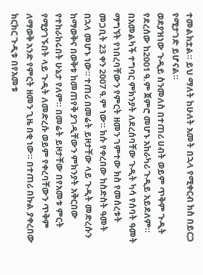ተመልክቷል። ይህ ማለት ከሁለት አመት በኋላ የሚቀርብ ክስ በይርጋ የሚታገድ ይሆናል።
ወደያዝነው ጉዲይ ስንመለስ በተጠሪ ሀብት ወይም ጥቅም ጉዲት የደረሰው ከ2001 ዓ.ም ጀምሮ መሆኑ አከራካሪ ጉዲይ አይደለም። በአመልካች ተግባር ምክንያት ለደረሰባቸው ጉዲት ካሳ የሰባት ዓመት ማግኘት የነበረባቸውን የምርት ዘመን ገምተው ክስ የመሰረቱት መጋቢት 23 ቀን 2007 ዓ.ም ነው። ክሱ የቀረበው ከስድስት ዓመት በኋላ መሆኑ ነው። ተጠሪ በመሬት ይዞታቸው ላይ ጉዲት መድረሱን ከማወቅና በወቅቱ ከመጠየቅ ያገዲቸውን ምክንያት አቅርበው የተከራከሩበት ሁኔታ የለም። በመሬት ይዞታቸው በየአመቱ ምርት የሚያገኙበት ላይ ጉዲት ለመድረሱ ወይም የቀረባቸውን ጥቅም ለማወቅ አንድ የምርት ዘመን ጊዜ በቂ ነው። በተጠሪ በኩል ያቀረበው ክርክር ጉዲቱ በየአመቱ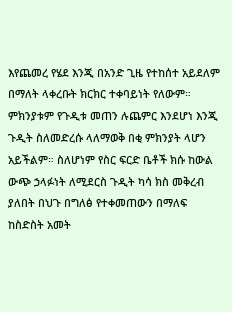እየጨመረ የሄደ እንጂ በአንድ ጊዜ የተከሰተ አይደለም በማለት ላቀረቡት ክርክር ተቀባይነት የለውም። ምክንያቱም የጉዲቱ መጠን ሉጨምር እንደሆነ እንጂ ጉዲት ስለመድረሱ ላለማወቅ በቂ ምክንያት ላሆን አይችልም። ስለሆነም የስር ፍርድ ቤቶች ክሱ ከውል ውጭ ኃላፉነት ለሚደርስ ጉዲት ካሳ ክስ መቅረብ ያለበት በህጉ በግለፅ የተቀመጠውን በማለፍ ከስድስት አመት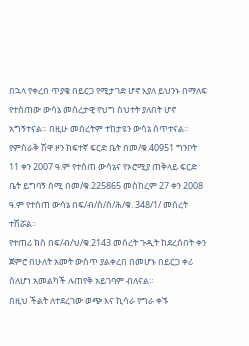በኋላ የቀረበ ጥያቄ በይርጋ የሚታገድ ሆኖ እያለ ይህንኑ በማለፍ የተሰጠው ውሳኔ መሰረታዊ የህግ ስህተት ያለበት ሆኖ አግኝተናል። በዚሁ መሰረትም ተከታዩን ውሳኔ ሰጥተናል።
የምስራቅ ሽዋ ዞን ከፍተኛ ፍርድ ቤት በመ/ቁ.40951 ግንቦት 11 ቀን 2007 ዓ.ም የተሰጠ ውሳኔና የኦሮሚያ ጠቅላይ ፍርድ ቤት ይግባኝ ሰሚ በመ/ቁ.225865 መስከረም 27 ቀን 2008 ዓ.ም የተሰጠ ውሳኔ በፍ/ብ/ስ/ስ/ሕ/ቁ. 348/1/ መሰረት ተሽሯል።
የተጠሪ ክስ በፍ/ብ/ህ/ቁ.2143 መሰረት ጉዲት ከደረሰበት ቀን ጀምሮ በሁለት አመት ውስጥ ያልቀረበ በመሆኑ በይርጋ ቀሪ ስለሆነ አመልካች ሉጠየቅ አይገባም ብለናል።
በዚህ ችልት ለተደረገው ወጭ እና ኪሳራ የግራ ቀኙ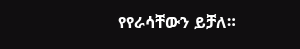የየራሳቸውን ይቻለ።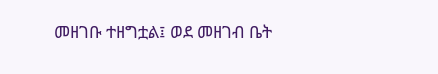መዘገቡ ተዘግቷል፤ ወደ መዘገብ ቤት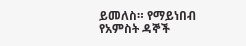ይመለስ። የማይነበብ የአምስት ዳኞች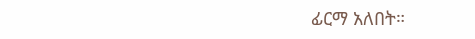ፊርማ አለበት።